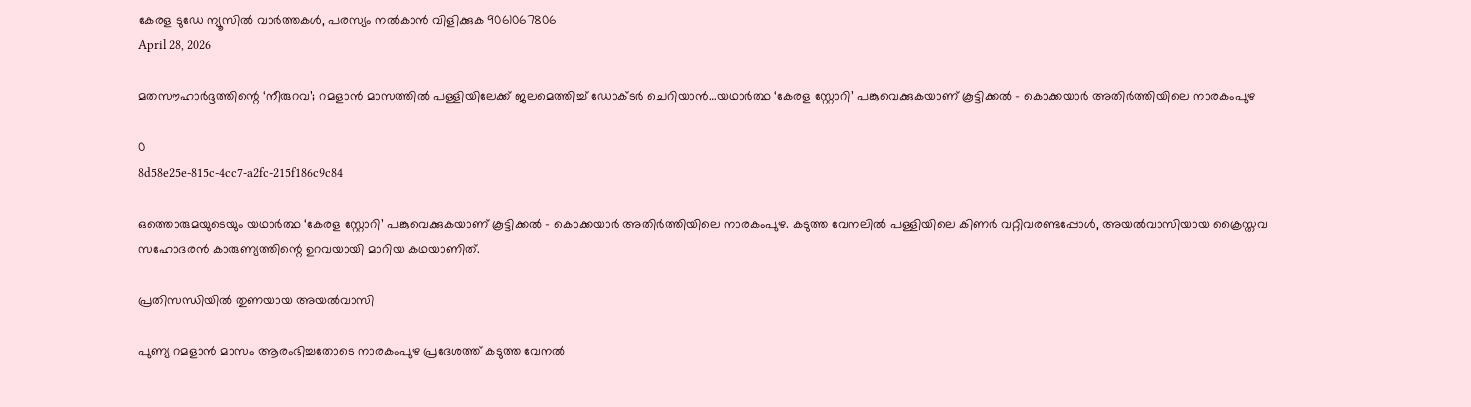കേരള ടുഡേ ന്യൂസിൽ വാർത്തകൾ, പരസ്യം നൽകാൻ വിളിക്കുക 9061067806
April 28, 2026

മതസൗഹാർദ്ദത്തിന്റെ ‘നീരുറവ’; റമളാൻ മാസത്തിൽ പള്ളിയിലേക്ക് ജലമെത്തിച്ച് ഡോക്ടർ ചെറിയാൻ…യഥാർത്ഥ ‘കേരള സ്റ്റോറി’ പങ്കുവെക്കുകയാണ് കൂട്ടിക്കൽ – കൊക്കയാർ അതിർത്തിയിലെ നാരകംപുഴ

0
8d58e25e-815c-4cc7-a2fc-215f186c9c84

ഒത്തൊരുമയുടെയും യഥാർത്ഥ ‘കേരള സ്റ്റോറി’ പങ്കുവെക്കുകയാണ് കൂട്ടിക്കൽ – കൊക്കയാർ അതിർത്തിയിലെ നാരകംപുഴ. കടുത്ത വേനലിൽ പള്ളിയിലെ കിണർ വറ്റിവരണ്ടപ്പോൾ, അയൽവാസിയായ ക്രൈസ്തവ സഹോദരൻ കാരുണ്യത്തിന്റെ ഉറവയായി മാറിയ കഥയാണിത്.

പ്രതിസന്ധിയിൽ തുണയായ അയൽവാസി

പുണ്യ റമളാൻ മാസം ആരംഭിച്ചതോടെ നാരകംപുഴ പ്രദേശത്ത് കടുത്ത വേനൽ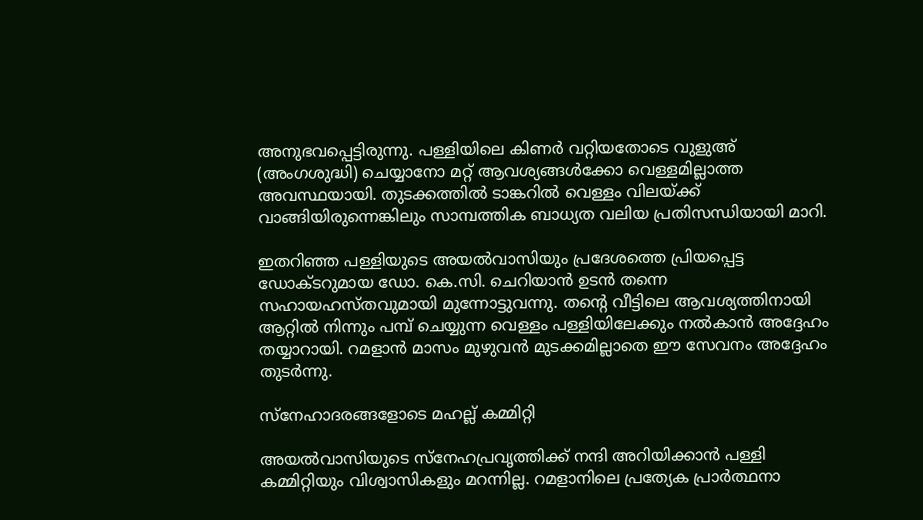അനുഭവപ്പെട്ടിരുന്നു. പള്ളിയിലെ കിണർ വറ്റിയതോടെ വുളുഅ് (അംഗശുദ്ധി) ചെയ്യാനോ മറ്റ് ആവശ്യങ്ങൾക്കോ വെള്ളമില്ലാത്ത അവസ്ഥയായി. തുടക്കത്തിൽ ടാങ്കറിൽ വെള്ളം വിലയ്ക്ക് വാങ്ങിയിരുന്നെങ്കിലും സാമ്പത്തിക ബാധ്യത വലിയ പ്രതിസന്ധിയായി മാറി.

ഇതറിഞ്ഞ പള്ളിയുടെ അയൽവാസിയും പ്രദേശത്തെ പ്രിയപ്പെട്ട ഡോക്ടറുമായ ഡോ. കെ.സി. ചെറിയാൻ ഉടൻ തന്നെ സഹായഹസ്തവുമായി മുന്നോട്ടുവന്നു. തന്റെ വീട്ടിലെ ആവശ്യത്തിനായി ആറ്റിൽ നിന്നും പമ്പ് ചെയ്യുന്ന വെള്ളം പള്ളിയിലേക്കും നൽകാൻ അദ്ദേഹം തയ്യാറായി. റമളാൻ മാസം മുഴുവൻ മുടക്കമില്ലാതെ ഈ സേവനം അദ്ദേഹം തുടർന്നു.

സ്നേഹാദരങ്ങളോടെ മഹല്ല് കമ്മിറ്റി

അയൽവാസിയുടെ സ്നേഹപ്രവൃത്തിക്ക് നന്ദി അറിയിക്കാൻ പള്ളി കമ്മിറ്റിയും വിശ്വാസികളും മറന്നില്ല. റമളാനിലെ പ്രത്യേക പ്രാർത്ഥനാ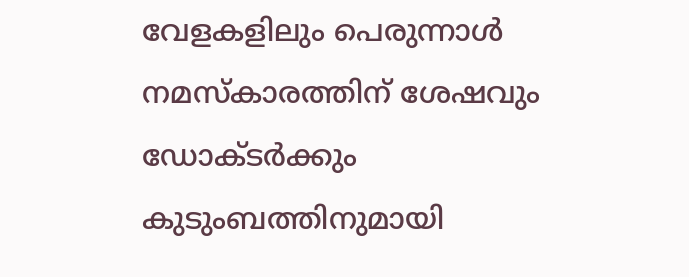വേളകളിലും പെരുന്നാൾ നമസ്കാരത്തിന് ശേഷവും ഡോക്ടർക്കും കുടുംബത്തിനുമായി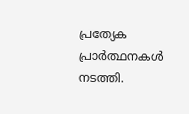പ്രത്യേക പ്രാർത്ഥനകൾ നടത്തി.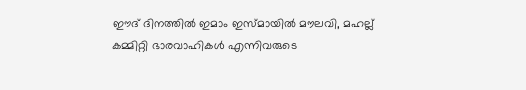ഈദ് ദിനത്തിൽ ഇമാം ഇസ്മായിൽ മൗലവി, മഹല്ല് കമ്മിറ്റി ഭാരവാഹികൾ എന്നിവരുടെ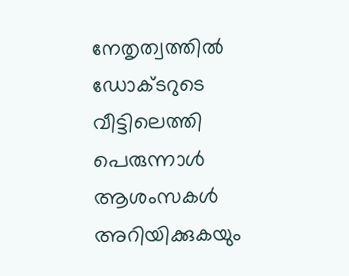നേതൃത്വത്തിൽ ഡോക്ടറുടെ വീട്ടിലെത്തി പെരുന്നാൾ ആശംസകൾ അറിയിക്കുകയും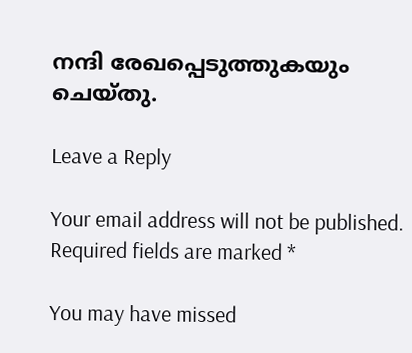നന്ദി രേഖപ്പെടുത്തുകയും ചെയ്തു.

Leave a Reply

Your email address will not be published. Required fields are marked *

You may have missed